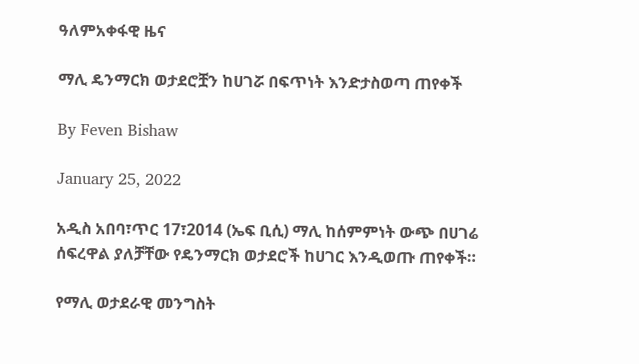ዓለምአቀፋዊ ዜና

ማሊ ዴንማርክ ወታደሮቿን ከሀገሯ በፍጥነት እንድታስወጣ ጠየቀች

By Feven Bishaw

January 25, 2022

አዲስ አበባ፣ጥር 17፣2014 (ኤፍ ቢሲ) ማሊ ከሰምምነት ውጭ በሀገሬ ሰፍረዋል ያለቻቸው የዴንማርክ ወታደሮች ከሀገር እንዲወጡ ጠየቀች።

የማሊ ወታደራዊ መንግስት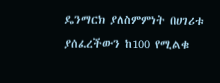ዴንማርክ ያለስምምነት በሀገሪቱ ያሰፈረችውን ከ100 የሚልቁ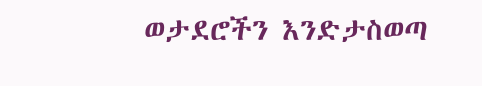ወታደሮችን እንድታስወጣ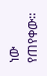ነው የጠየቀው።